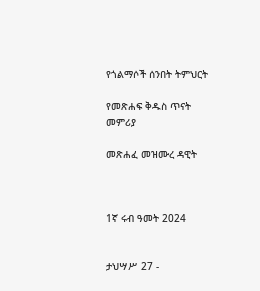የጎልማሶች ሰንበት ትምህርት

የመጽሐፍ ቅዱስ ጥናት መምሪያ

መጽሐፈ መዝሙረ ዳዊት



1ኛ ሩብ ዓመት 2024


ታህሣሥ 27 -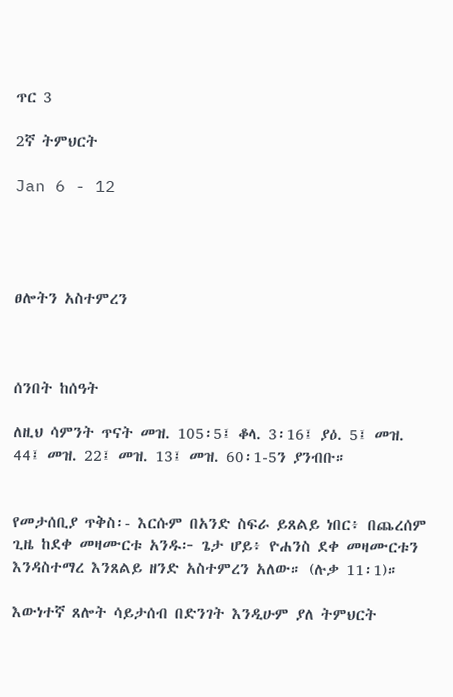ጥር 3

2ኛ ትምህርት

Jan 6 - 12




ፀሎትን አስተምረን



ሰንበት ከሰዓት

ለዚህ ሳምንት ጥናት መዝ. 105፡5፤ ቆላ. 3፡16፤ ያዕ. 5፤ መዝ. 44፤ መዝ. 22፤ መዝ. 13፤ መዝ. 60፡1-5ን ያንብቡ።


የመታሰቢያ ጥቅስ፡- እርሱም በአንድ ስፍራ ይጸልይ ነበር፥ በጨረሰም ጊዜ ከደቀ መዛሙርቱ አንዱ፦ ጌታ ሆይ፥ ዮሐንስ ደቀ መዛሙርቱን እንዳስተማረ እንጸልይ ዘንድ አስተምረን አለው። (ሉቃ 11፡1)።

እውነተኛ ጸሎት ሳይታሰብ በድንገት እንዲሁም ያለ ትምህርት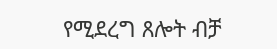የሚደረግ ጸሎት ብቻ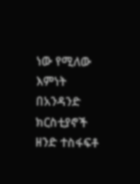ነው የሚለው እምነት በአንዳንድ ክርስቲያኖች ዘንድ ተስፋፍቶ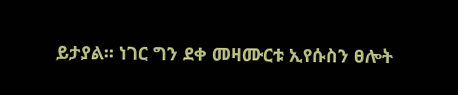ይታያል። ነገር ግን ደቀ መዛሙርቱ ኢየሱስን ፀሎት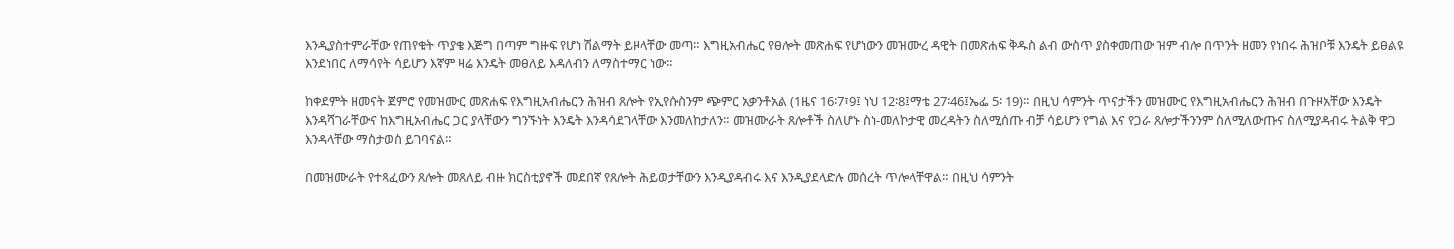እንዲያስተምራቸው የጠየቁት ጥያቄ እጅግ በጣም ግዙፍ የሆነ ሽልማት ይዞላቸው መጣ። እግዚአብሔር የፀሎት መጽሐፍ የሆነውን መዝሙረ ዳዊት በመጽሐፍ ቅዱስ ልብ ውስጥ ያስቀመጠው ዝም ብሎ በጥንት ዘመን የነበሩ ሕዝቦቹ እንዴት ይፀልዩ እንደነበር ለማሳየት ሳይሆን እኛም ዛሬ እንዴት መፀለይ እዳለብን ለማስተማር ነው።

ከቀደምት ዘመናት ጀምሮ የመዝሙር መጽሐፍ የእግዚአብሔርን ሕዝብ ጸሎት የኢየሱስንም ጭምር አቃንቶአል (1ዜና 16፡7፣9፤ ነህ 12፡8፤ማቴ 27፡46፤ኤፌ 5፡ 19)። በዚህ ሳምንት ጥናታችን መዝሙር የእግዚአብሔርን ሕዝብ በጉዞአቸው እንዴት እንዳሻገራቸውና ከእግዚአብሔር ጋር ያላቸውን ግንኙነት እንዴት እንዳሳደገላቸው እንመለከታለን። መዝሙራት ጸሎቶች ስለሆኑ ስነ-መለኮታዊ መረዳትን ስለሚሰጡ ብቻ ሳይሆን የግል እና የጋራ ጸሎታችንንም ስለሚለውጡና ስለሚያዳብሩ ትልቅ ዋጋ እንዳላቸው ማስታወስ ይገባናል።

በመዝሙራት የተጻፈውን ጸሎት መጸለይ ብዙ ክርስቲያኖች መደበኛ የጸሎት ሕይወታቸውን እንዲያዳብሩ እና እንዲያደላድሉ መሰረት ጥሎላቸዋል። በዚህ ሳምንት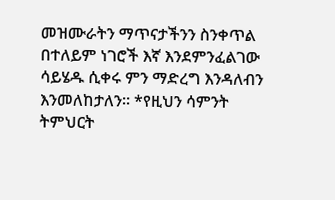መዝሙራትን ማጥናታችንን ስንቀጥል በተለይም ነገሮች እኛ እንደምንፈልገው ሳይሄዱ ሲቀሩ ምን ማድረግ እንዳለብን እንመለከታለን። *የዚህን ሳምንት ትምህርት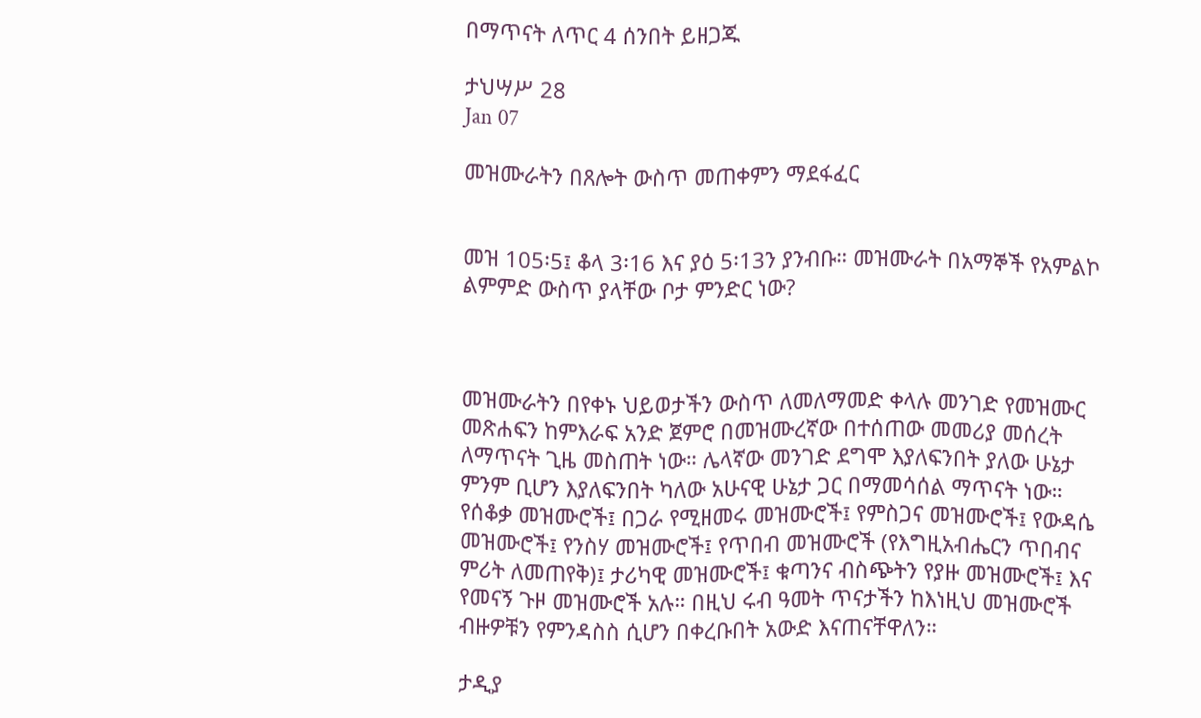በማጥናት ለጥር 4 ሰንበት ይዘጋጁ

ታህሣሥ 28
Jan 07

መዝሙራትን በጸሎት ውስጥ መጠቀምን ማደፋፈር


መዝ 105፡5፤ ቆላ 3፡16 እና ያዕ 5፡13ን ያንብቡ። መዝሙራት በአማኞች የአምልኮ ልምምድ ውስጥ ያላቸው ቦታ ምንድር ነው?



መዝሙራትን በየቀኑ ህይወታችን ውስጥ ለመለማመድ ቀላሉ መንገድ የመዝሙር መጽሐፍን ከምእራፍ አንድ ጀምሮ በመዝሙረኛው በተሰጠው መመሪያ መሰረት ለማጥናት ጊዜ መስጠት ነው። ሌላኛው መንገድ ደግሞ እያለፍንበት ያለው ሁኔታ ምንም ቢሆን እያለፍንበት ካለው አሁናዊ ሁኔታ ጋር በማመሳሰል ማጥናት ነው። የሰቆቃ መዝሙሮች፤ በጋራ የሚዘመሩ መዝሙሮች፤ የምስጋና መዝሙሮች፤ የውዳሴ መዝሙሮች፤ የንስሃ መዝሙሮች፤ የጥበብ መዝሙሮች (የእግዚአብሔርን ጥበብና ምሪት ለመጠየቅ)፤ ታሪካዊ መዝሙሮች፤ ቁጣንና ብስጭትን የያዙ መዝሙሮች፤ እና የመናኝ ጉዞ መዝሙሮች አሉ። በዚህ ሩብ ዓመት ጥናታችን ከእነዚህ መዝሙሮች ብዙዎቹን የምንዳስስ ሲሆን በቀረቡበት አውድ እናጠናቸዋለን።

ታዲያ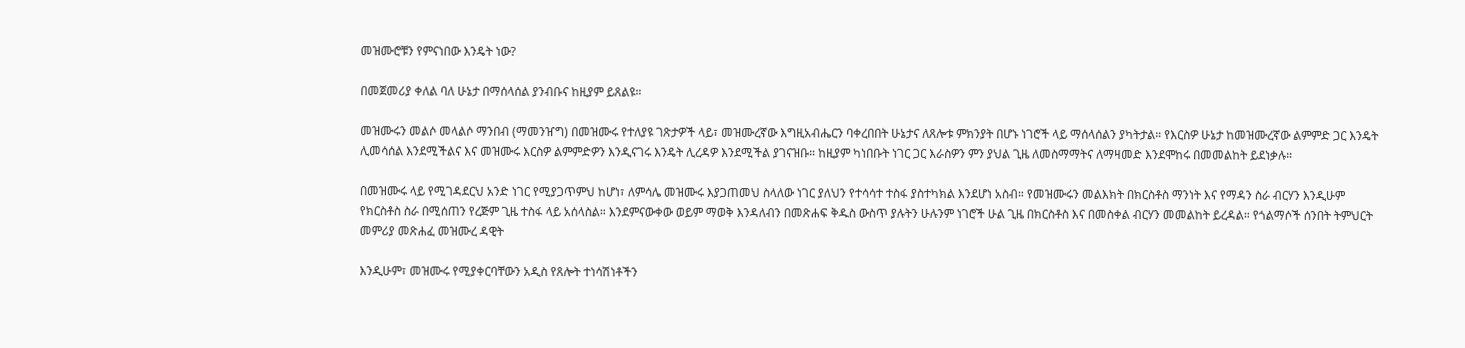መዝሙሮቹን የምናነበው እንዴት ነው?

በመጀመሪያ ቀለል ባለ ሁኔታ በማሰላሰል ያንብቡና ከዚያም ይጸልዩ።

መዝሙሩን መልሶ መላልሶ ማንበብ (ማመንዠግ) በመዝሙሩ የተለያዩ ገጽታዎች ላይ፣ መዝሙረኛው እግዚአብሔርን ባቀረበበት ሁኔታና ለጸሎቱ ምክንያት በሆኑ ነገሮች ላይ ማሰላሰልን ያካትታል። የእርስዎ ሁኔታ ከመዝሙረኛው ልምምድ ጋር እንዴት ሊመሳሰል እንደሚችልና እና መዝሙሩ እርስዎ ልምምድዎን እንዲናገሩ እንዴት ሊረዳዎ እንደሚችል ያገናዝቡ። ከዚያም ካነበቡት ነገር ጋር እራስዎን ምን ያህል ጊዜ ለመስማማትና ለማዛመድ እንደሞከሩ በመመልከት ይደነቃሉ።

በመዝሙሩ ላይ የሚገዳደርህ አንድ ነገር የሚያጋጥምህ ከሆነ፣ ለምሳሌ መዝሙሩ እያጋጠመህ ስላለው ነገር ያለህን የተሳሳተ ተስፋ ያስተካክል እንደሆነ አስብ። የመዝሙሩን መልእክት በክርስቶስ ማንነት እና የማዳን ስራ ብርሃን እንዲሁም የክርስቶስ ስራ በሚሰጠን የረጅም ጊዜ ተስፋ ላይ አሰላስል። እንደምናውቀው ወይም ማወቅ እንዳለብን በመጽሐፍ ቅዱስ ውስጥ ያሉትን ሁሉንም ነገሮች ሁል ጊዜ በክርስቶስ እና በመስቀል ብርሃን መመልከት ይረዳል። የጎልማሶች ሰንበት ትምህርት መምሪያ መጽሐፈ መዝሙረ ዳዊት

እንዲሁም፣ መዝሙሩ የሚያቀርባቸውን አዲስ የጸሎት ተነሳሽነቶችን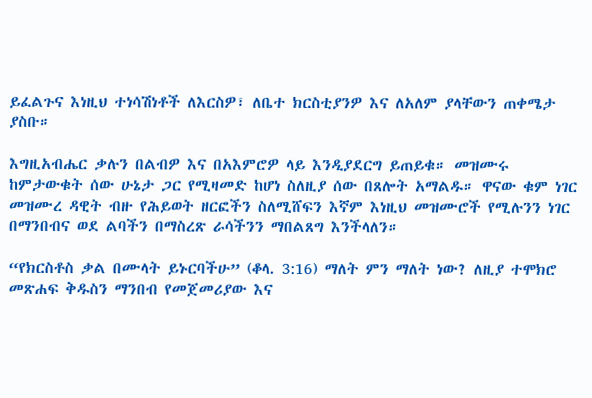ይፈልጉና እነዚህ ተነሳሽነቶች ለእርስዎ፣ ለቤተ ክርስቲያንዎ እና ለአለም ያላቸውን ጠቀሜታ ያስቡ።

እግዚአብሔር ቃሉን በልብዎ እና በአእምሮዎ ላይ እንዲያደርግ ይጠይቁ። መዝሙሩ ከምታውቁት ሰው ሁኔታ ጋር የሚዛመድ ከሆነ ስለዚያ ሰው በጸሎት አማልዱ። ዋናው ቁም ነገር መዝሙረ ዳዊት ብዙ የሕይወት ዘርፎችን ስለሚሸፍን እኛም እነዚህ መዝሙሮች የሚሉንን ነገር በማንበብና ወደ ልባችን በማስረጽ ራሳችንን ማበልጸግ እንችላለን።

“የክርስቶስ ቃል በሙላት ይኑርባችሁ” (ቆላ. 3:16) ማለት ምን ማለት ነው? ለዚያ ተሞክሮ መጽሐፍ ቅዱስን ማንበብ የመጀመሪያው እና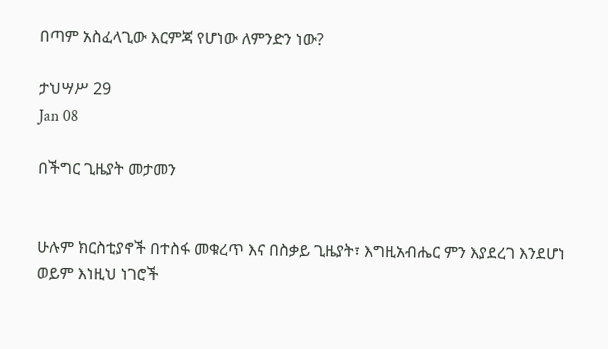በጣም አስፈላጊው እርምጃ የሆነው ለምንድን ነው?

ታህሣሥ 29
Jan 08

በችግር ጊዜያት መታመን


ሁሉም ክርስቲያኖች በተስፋ መቁረጥ እና በስቃይ ጊዜያት፣ እግዚአብሔር ምን እያደረገ እንደሆነ ወይም እነዚህ ነገሮች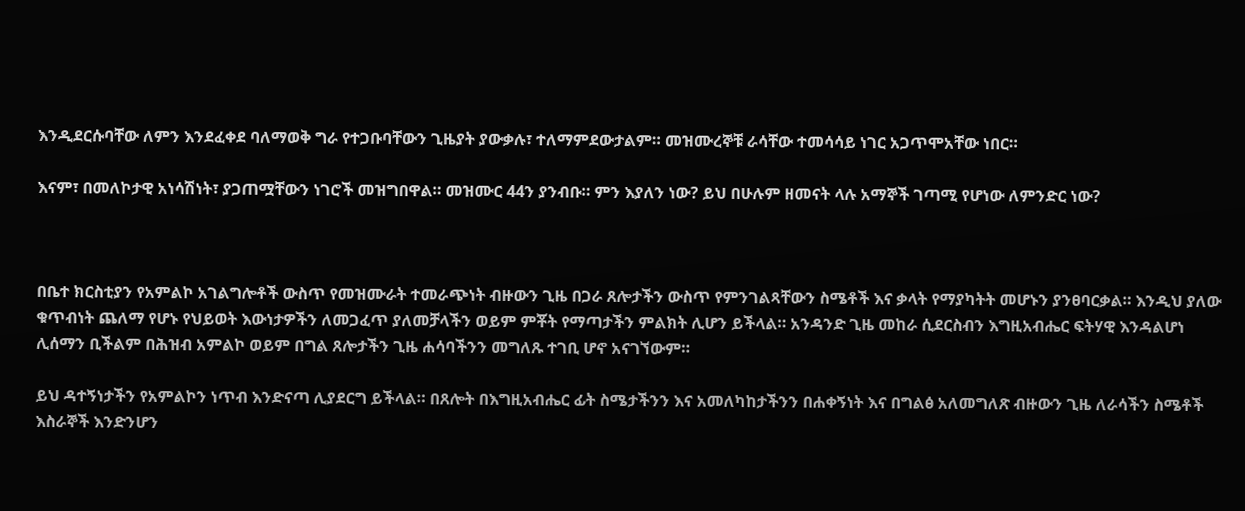እንዲደርሱባቸው ለምን እንደፈቀደ ባለማወቅ ግራ የተጋቡባቸውን ጊዜያት ያውቃሉ፣ ተለማምደውታልም። መዝሙረኞቹ ራሳቸው ተመሳሳይ ነገር አጋጥሞአቸው ነበር።

እናም፣ በመለኮታዊ አነሳሽነት፣ ያጋጠሟቸውን ነገሮች መዝግበዋል። መዝሙር 44ን ያንብቡ። ምን እያለን ነው? ይህ በሁሉም ዘመናት ላሉ አማኞች ገጣሚ የሆነው ለምንድር ነው?



በቤተ ክርስቲያን የአምልኮ አገልግሎቶች ውስጥ የመዝሙራት ተመራጭነት ብዙውን ጊዜ በጋራ ጸሎታችን ውስጥ የምንገልጻቸውን ስሜቶች እና ቃላት የማያካትት መሆኑን ያንፀባርቃል። እንዲህ ያለው ቁጥብነት ጨለማ የሆኑ የህይወት እውነታዎችን ለመጋፈጥ ያለመቻላችን ወይም ምቾት የማጣታችን ምልክት ሊሆን ይችላል። አንዳንድ ጊዜ መከራ ሲደርስብን እግዚአብሔር ፍትሃዊ እንዳልሆነ ሊሰማን ቢችልም በሕዝብ አምልኮ ወይም በግል ጸሎታችን ጊዜ ሐሳባችንን መግለጹ ተገቢ ሆኖ አናገኘውም።

ይህ ዳተኝነታችን የአምልኮን ነጥብ እንድናጣ ሊያደርግ ይችላል። በጸሎት በእግዚአብሔር ፊት ስሜታችንን እና አመለካከታችንን በሐቀኝነት እና በግልፅ አለመግለጽ ብዙውን ጊዜ ለራሳችን ስሜቶች እስራኞች እንድንሆን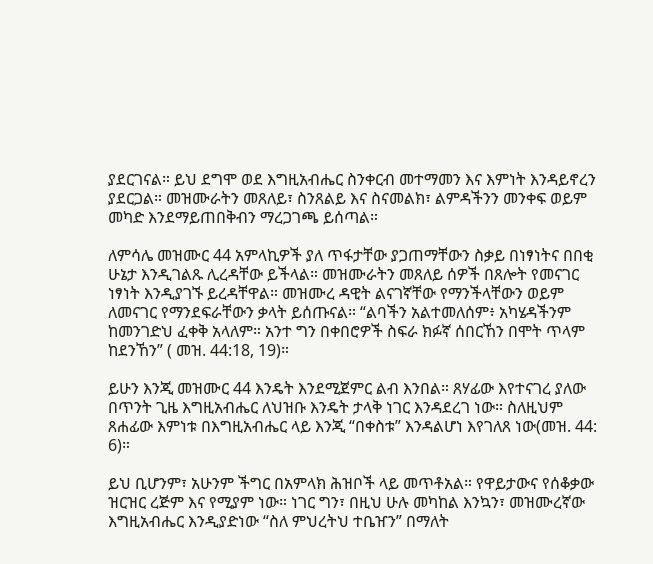ያደርገናል። ይህ ደግሞ ወደ እግዚአብሔር ስንቀርብ መተማመን እና እምነት እንዳይኖረን ያደርጋል። መዝሙራትን መጸለይ፣ ስንጸልይ እና ስናመልክ፣ ልምዳችንን መንቀፍ ወይም መካድ እንደማይጠበቅብን ማረጋገጫ ይሰጣል።

ለምሳሌ መዝሙር 44 አምላኪዎች ያለ ጥፋታቸው ያጋጠማቸውን ስቃይ በነፃነትና በበቂ ሁኔታ እንዲገልጹ ሊረዳቸው ይችላል። መዝሙራትን መጸለይ ሰዎች በጸሎት የመናገር ነፃነት እንዲያገኙ ይረዳቸዋል። መዝሙረ ዳዊት ልናገኛቸው የማንችላቸውን ወይም ለመናገር የማንደፍራቸውን ቃላት ይሰጡናል። “ልባችን አልተመለሰም፥ አካሄዳችንም ከመንገድህ ፈቀቅ አላለም። አንተ ግን በቀበሮዎች ስፍራ ክፉኛ ሰበርኸን በሞት ጥላም ከደንኸን” ( መዝ. 44:18, 19)።

ይሁን እንጂ መዝሙር 44 እንዴት እንደሚጀምር ልብ እንበል። ጸሃፊው እየተናገረ ያለው በጥንት ጊዜ እግዚአብሔር ለህዝቡ እንዴት ታላቅ ነገር እንዳደረገ ነው። ስለዚህም ጸሐፊው እምነቱ በእግዚአብሔር ላይ እንጂ “በቀስቱ” እንዳልሆነ እየገለጸ ነው(መዝ. 44: 6)።

ይህ ቢሆንም፣ አሁንም ችግር በአምላክ ሕዝቦች ላይ መጥቶአል። የዋይታውና የሰቆቃው ዝርዝር ረጅም እና የሚያም ነው። ነገር ግን፣ በዚህ ሁሉ መካከል እንኳን፣ መዝሙረኛው እግዚአብሔር እንዲያድነው “ስለ ምህረትህ ተቤዠን” በማለት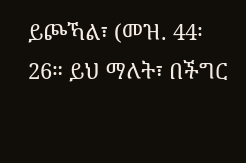ይጮኻል፣ (መዝ. 44፡26። ይህ ማለት፣ በችግር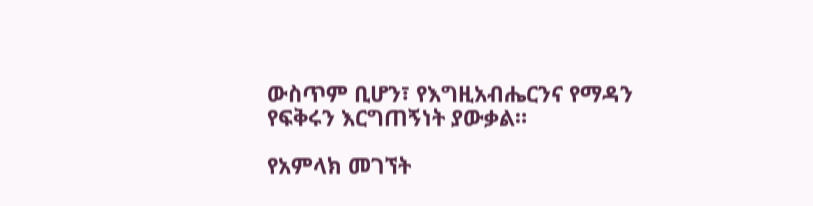ውስጥም ቢሆን፣ የእግዚአብሔርንና የማዳን የፍቅሩን እርግጠኝነት ያውቃል።

የአምላክ መገኘት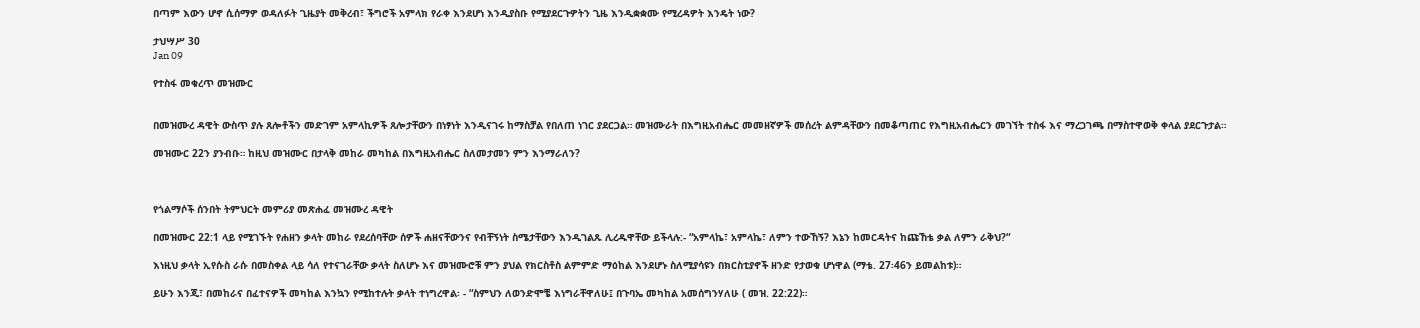በጣም እውን ሆኖ ሲሰማዎ ወዳለፉት ጊዜያት መቅረብ፣ ችግሮች አምላክ የራቀ እንደሆነ እንዲያስቡ የሚያደርጉዎትን ጊዜ እንዲቋቋሙ የሚረዳዎት እንዴት ነው?

ታህሣሥ 30
Jan 09

የተስፋ መቁረጥ መዝሙር


በመዝሙረ ዳዊት ውስጥ ያሉ ጸሎቶችን መድገም አምላኪዎች ጸሎታቸውን በነፃነት እንዲናገሩ ከማስቻል የበለጠ ነገር ያደርጋል። መዝሙራት በእግዚአብሔር መመዘኛዎች መሰረት ልምዳቸውን በመቆጣጠር የእግዚአብሔርን መገኘት ተስፋ እና ማረጋገጫ በማስተዋወቅ ቀላል ያደርጉታል።

መዝሙር 22ን ያንብቡ። ከዚህ መዝሙር በታላቅ መከራ መካከል በእግዚአብሔር ስለመታመን ምን እንማራለን?



የጎልማሶች ሰንበት ትምህርት መምሪያ መጽሐፈ መዝሙረ ዳዊት

በመዝሙር 22:1 ላይ የሚገኙት የሐዘን ቃላት መከራ የደረሰባቸው ሰዎች ሐዘናቸውንና የብቸኝነት ስሜታቸውን እንዲገልጹ ሊረዱዋቸው ይችላሉ:- “አምላኬ፣ አምላኬ፣ ለምን ተውኸኝ? እኔን ከመርዳትና ከጩኸቴ ቃል ለምን ራቅህ?“

እነዚህ ቃላት ኢየሱስ ራሱ በመስቀል ላይ ሳለ የተናገራቸው ቃላት ስለሆኑ እና መዝሙሮቹ ምን ያህል የክርስቶስ ልምምድ ማዕከል እንደሆኑ ስለሚያሳዩን በክርስቲያኖች ዘንድ የታወቁ ሆነዋል (ማቴ. 27፡46ን ይመልከቱ)።

ይሁን እንጂ፣ በመከራና በፈተናዎች መካከል እንኳን የሚከተሉት ቃላት ተነግረዋል፡ - “ስምህን ለወንድሞቼ እነግራቸዋለሁ፤ በጉባኤ መካከል አመሰግንሃለሁ ( መዝ. 22:22)።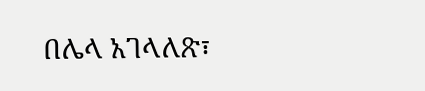በሌላ አገላለጽ፣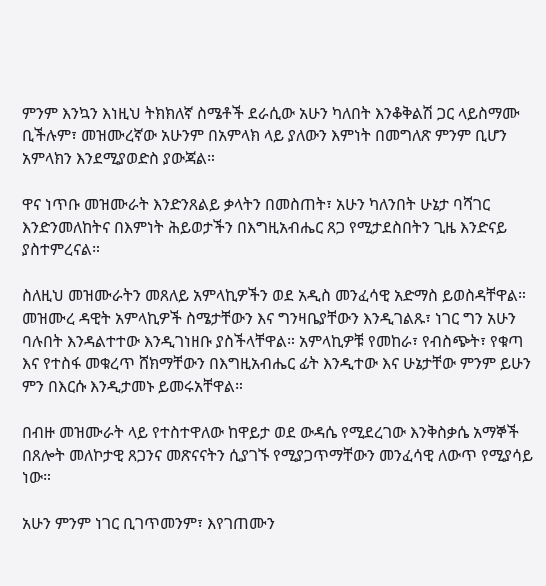ምንም እንኳን እነዚህ ትክክለኛ ስሜቶች ደራሲው አሁን ካለበት እንቆቅልሽ ጋር ላይስማሙ ቢችሉም፣ መዝሙረኛው አሁንም በአምላክ ላይ ያለውን እምነት በመግለጽ ምንም ቢሆን አምላክን እንደሚያወድስ ያውጃል።

ዋና ነጥቡ መዝሙራት እንድንጸልይ ቃላትን በመስጠት፣ አሁን ካለንበት ሁኔታ ባሻገር እንድንመለከትና በእምነት ሕይወታችን በእግዚአብሔር ጸጋ የሚታደስበትን ጊዜ እንድናይ ያስተምረናል።

ስለዚህ መዝሙራትን መጸለይ አምላኪዎችን ወደ አዲስ መንፈሳዊ አድማስ ይወስዳቸዋል። መዝሙረ ዳዊት አምላኪዎች ስሜታቸውን እና ግንዛቤያቸውን እንዲገልጹ፣ ነገር ግን አሁን ባሉበት እንዳልተተው እንዲገነዘቡ ያስችላቸዋል። አምላኪዎቹ የመከራ፣ የብስጭት፣ የቁጣ እና የተስፋ መቁረጥ ሸክማቸውን በእግዚአብሔር ፊት እንዲተው እና ሁኔታቸው ምንም ይሁን ምን በእርሱ እንዲታመኑ ይመሩአቸዋል።

በብዙ መዝሙራት ላይ የተስተዋለው ከዋይታ ወደ ውዳሴ የሚደረገው እንቅስቃሴ አማኞች በጸሎት መለኮታዊ ጸጋንና መጽናናትን ሲያገኙ የሚያጋጥማቸውን መንፈሳዊ ለውጥ የሚያሳይ ነው።

አሁን ምንም ነገር ቢገጥመንም፣ እየገጠሙን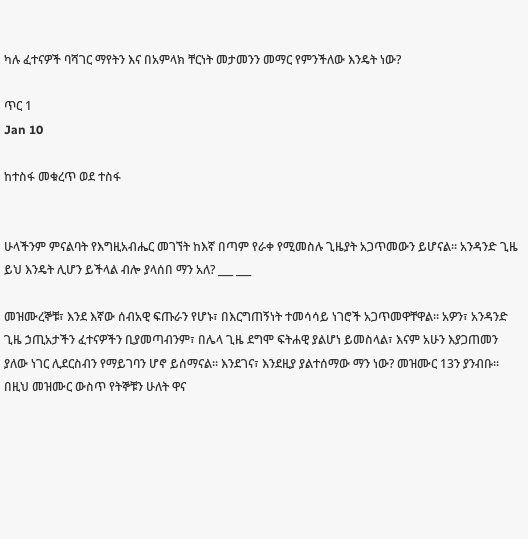ካሉ ፈተናዎች ባሻገር ማየትን እና በአምላክ ቸርነት መታመንን መማር የምንችለው እንዴት ነው?

ጥር 1
Jan 10

ከተስፋ መቁረጥ ወደ ተስፋ


ሁላችንም ምናልባት የእግዚአብሔር መገኘት ከእኛ በጣም የራቀ የሚመስሉ ጊዜያት አጋጥመውን ይሆናል። አንዳንድ ጊዜ ይህ እንዴት ሊሆን ይችላል ብሎ ያላሰበ ማን አለ? ___ ___

መዝሙረኞቹ፣ እንደ እኛው ሰብአዊ ፍጡራን የሆኑ፣ በእርግጠኝነት ተመሳሳይ ነገሮች አጋጥመዋቸዋል። አዎን፣ አንዳንድ ጊዜ ኃጢአታችን ፈተናዎችን ቢያመጣብንም፣ በሌላ ጊዜ ደግሞ ፍትሐዊ ያልሆነ ይመስላል፣ እናም አሁን እያጋጠመን ያለው ነገር ሊደርስብን የማይገባን ሆኖ ይሰማናል። እንደገና፣ እንደዚያ ያልተሰማው ማን ነው? መዝሙር 13ን ያንብቡ። በዚህ መዝሙር ውስጥ የትኞቹን ሁለት ዋና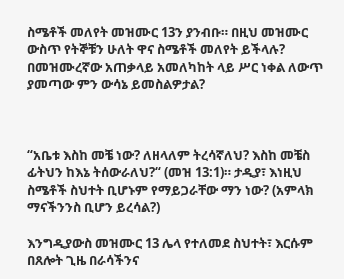ስሜቶች መለየት መዝሙር 13ን ያንብቡ። በዚህ መዝሙር ውስጥ የትኞቹን ሁለት ዋና ስሜቶች መለየት ይችላሉ? በመዝሙረኛው አጠቃላይ አመለካከት ላይ ሥር ነቀል ለውጥ ያመጣው ምን ውሳኔ ይመስልዎታል?



“አቤቱ እስከ መቼ ነው? ለዘላለም ትረሳኛለህ? እስከ መቼስ ፊትህን ከእኔ ትሰውራለህ?“ (መዝ 13:1)። ታዲያ፣ እነዚህ ስሜቶች ስህተት ቢሆኑም የማይጋራቸው ማን ነው? (አምላክ ማናችንንስ ቢሆን ይረሳል?)

እንግዲያውስ መዝሙር 13 ሌላ የተለመደ ስህተት፣ እርሱም በጸሎት ጊዜ በራሳችንና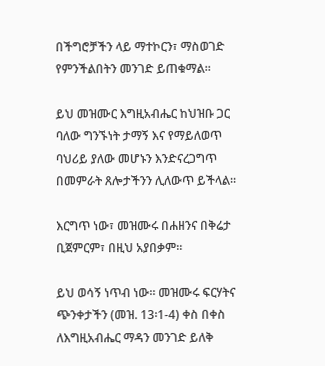በችግሮቻችን ላይ ማተኮርን፣ ማስወገድ የምንችልበትን መንገድ ይጠቁማል።

ይህ መዝሙር እግዚአብሔር ከህዝቡ ጋር ባለው ግንኙነት ታማኝ እና የማይለወጥ ባህሪይ ያለው መሆኑን እንድናረጋግጥ በመምራት ጸሎታችንን ሊለውጥ ይችላል።

እርግጥ ነው፣ መዝሙሩ በሐዘንና በቅሬታ ቢጀምርም፣ በዚህ አያበቃም።

ይህ ወሳኝ ነጥብ ነው። መዝሙሩ ፍርሃትና ጭንቀታችን (መዝ. 13፡1-4) ቀስ በቀስ ለእግዚአብሔር ማዳን መንገድ ይለቅ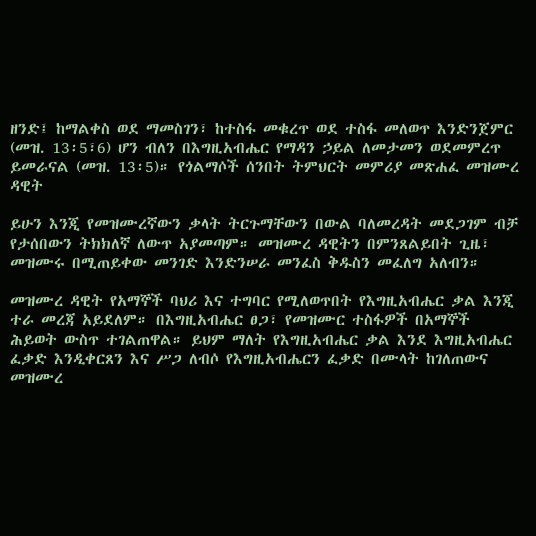ዘንድ፤ ከማልቀስ ወደ ማመስገን፣ ከተስፋ መቁረጥ ወደ ተስፋ መለወጥ እንድንጀምር (መዝ. 13፡5፣6) ሆን ብለን በእግዚአብሔር የማዳን ኃይል ለመታመን ወደመምረጥ ይመራናል (መዝ. 13፡5)። የጎልማሶች ሰንበት ትምህርት መምሪያ መጽሐፈ መዝሙረ ዳዊት

ይሁን እንጂ የመዝሙረኛውን ቃላት ትርጉማቸውን በውል ባለመረዳት መደጋገም ብቻ የታሰበውን ትክክለኛ ለውጥ አያመጣም። መዝሙረ ዳዊትን በምንጸልይበት ጊዜ፣ መዝሙሩ በሚጠይቀው መንገድ እንድንሠራ መንፈስ ቅዱስን መፈለግ አለብን።

መዝሙረ ዳዊት የአማኞች ባህሪ እና ተግባር የሚለወጥበት የእግዚአብሔር ቃል እንጂ ተራ መረጃ አይደለም። በእግዚአብሔር ፀጋ፣ የመዝሙር ተስፋዎች በአማኞች ሕይወት ውስጥ ተገልጠዋል። ይህም ማለት የእግዚአብሔር ቃል እንደ እግዚአብሔር ፈቃድ እንዲቀርጸን እና ሥጋ ለብሶ የእግዚአብሔርን ፈቃድ በሙላት ከገለጠውና መዝሙረ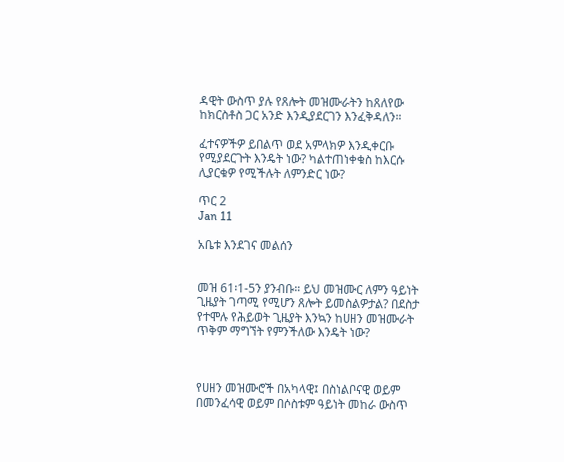ዳዊት ውስጥ ያሉ የጸሎት መዝሙራትን ከጸለየው ከክርስቶስ ጋር አንድ እንዲያደርገን እንፈቅዳለን።

ፈተናዎችዎ ይበልጥ ወደ አምላክዎ እንዲቀርቡ የሚያደርጉት እንዴት ነው? ካልተጠነቀቁስ ከእርሱ ሊያርቁዎ የሚችሉት ለምንድር ነው?

ጥር 2
Jan 11

አቤቱ እንደገና መልሰን


መዝ 61፡1-5ን ያንብቡ። ይህ መዝሙር ለምን ዓይነት ጊዜያት ገጣሚ የሚሆን ጸሎት ይመስልዎታል? በደስታ የተሞሉ የሕይወት ጊዜያት እንኳን ከሀዘን መዝሙራት ጥቅም ማግኘት የምንችለው እንዴት ነው?



የሀዘን መዝሙሮች በአካላዊ፤ በስነልቦናዊ ወይም በመንፈሳዊ ወይም በሶስቱም ዓይነት መከራ ውስጥ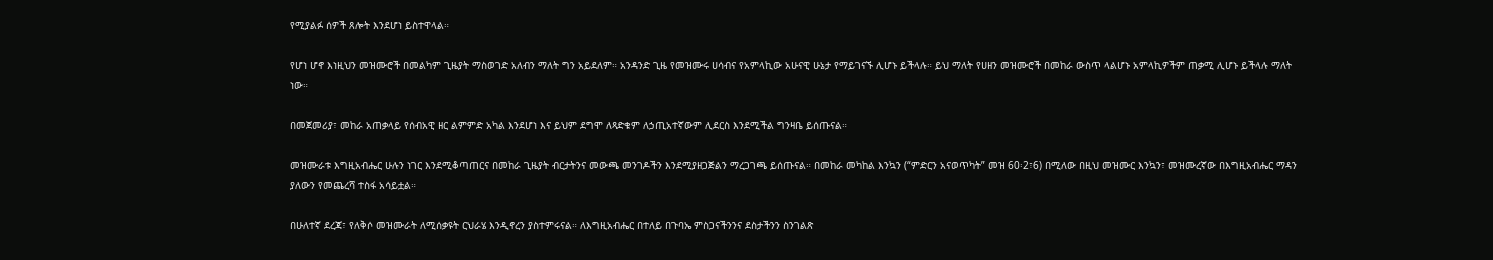የሚያልፉ ሰዎች ጸሎት እንደሆነ ይስተዋላል።

የሆነ ሆኖ እነዚህን መዝሙሮች በመልካም ጊዜያት ማስወገድ አለብን ማለት ግን አይደለም። አንዳንድ ጊዜ የመዝሙሩ ሀሳብና የአምላኪው አሁናዊ ሁኔታ የማይገናኙ ሊሆኑ ይችላሉ። ይህ ማለት የሀዘን መዝሙሮች በመከራ ውስጥ ላልሆኑ አምላኪዎችም ጠቃሚ ሊሆኑ ይችላሉ ማለት ነው።

በመጀመሪያ፣ መከራ አጠቃላይ የሰብአዊ ዘር ልምምድ አካል እንደሆነ እና ይህም ደግሞ ለጻድቁም ለኃጢአተኛውም ሊደርስ እንደሚችል ግንዛቤ ይሰጡናል።

መዝሙራቱ እግዚአብሔር ሁሉን ነገር እንደሚቆጣጠርና በመከራ ጊዜያት ብርታትንና መውጫ መንገዶችን እንደሚያዘጋጅልን ማረጋገጫ ይሰጡናል። በመከራ መካከል እንኳን (“ምድርን አናወጥካት” መዝ 60፡2፣6) በሚለው በዚህ መዝሙር እንኳን፣ መዝሙረኛው በእግዚአብሔር ማዳን ያለውን የመጨረሻ ተስፋ አሳይቷል።

በሁለተኛ ደረጃ፣ የለቅሶ መዝሙራት ለሚሰቃዩት ርህራሄ እንዲኖረን ያስተምሩናል። ለእግዚአብሔር በተለይ በጉባኤ ምስጋናችንንና ደስታችንን ስንገልጽ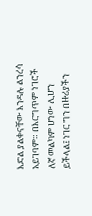እድል ያልቀናቸው እንዳሉ ልንረሳ አይገባም። በእርግጥም ነገሮች ለኛ መልካም ሆነው ሊሆን ይችላል፤ ነገር ግን በዙሪያችን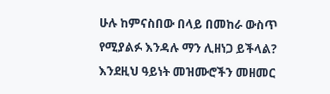ሁሉ ከምናስበው በላይ በመከራ ውስጥ የሚያልፉ እንዳሉ ማን ሊዘነጋ ይችላል? እንደዚህ ዓይነት መዝሙሮችን መዘመር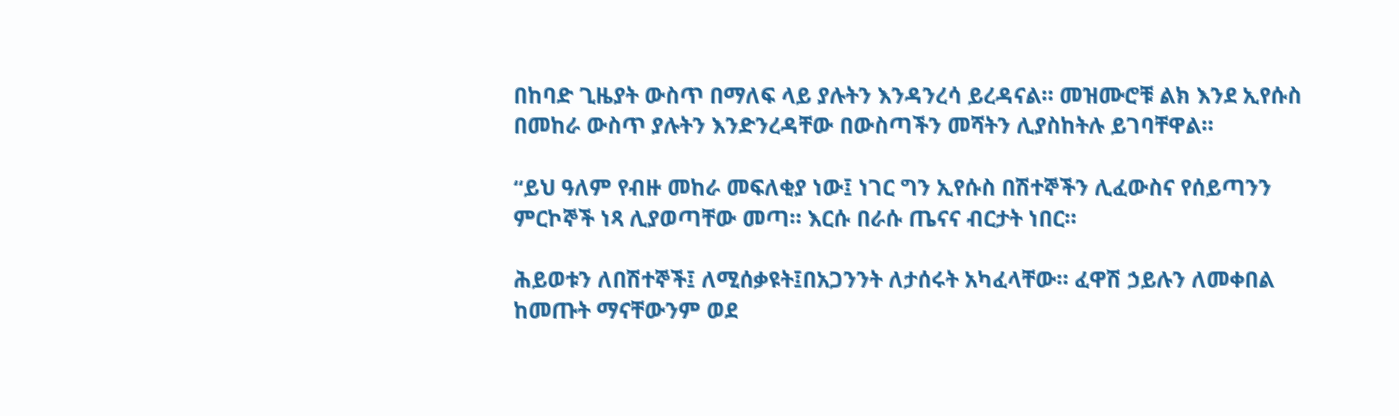በከባድ ጊዜያት ውስጥ በማለፍ ላይ ያሉትን እንዳንረሳ ይረዳናል። መዝሙሮቹ ልክ እንደ ኢየሱስ በመከራ ውስጥ ያሉትን እንድንረዳቸው በውስጣችን መሻትን ሊያስከትሉ ይገባቸዋል።

“ይህ ዓለም የብዙ መከራ መፍለቂያ ነው፤ ነገር ግን ኢየሱስ በሽተኞችን ሊፈውስና የሰይጣንን ምርኮኞች ነጻ ሊያወጣቸው መጣ። እርሱ በራሱ ጤናና ብርታት ነበር።

ሕይወቱን ለበሽተኞች፤ ለሚሰቃዩት፤በአጋንንት ለታሰሩት አካፈላቸው። ፈዋሽ ኃይሉን ለመቀበል ከመጡት ማናቸውንም ወደ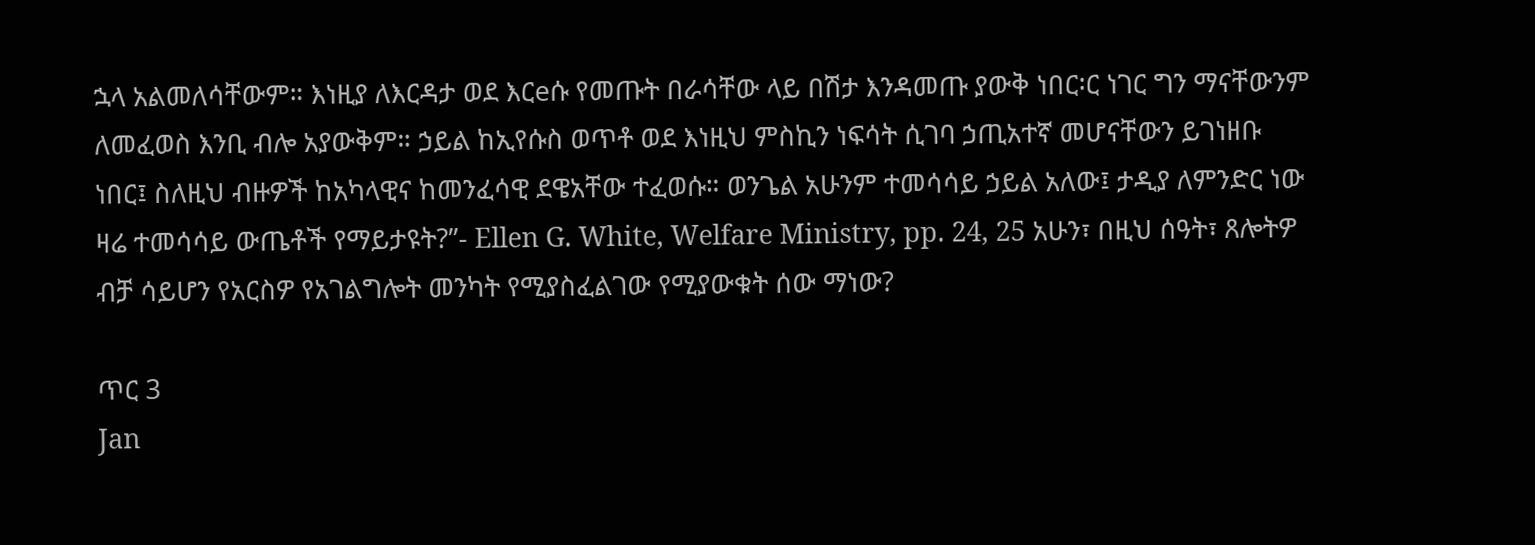ኋላ አልመለሳቸውም። እነዚያ ለእርዳታ ወደ እርeሱ የመጡት በራሳቸው ላይ በሽታ እንዳመጡ ያውቅ ነበር፡ር ነገር ግን ማናቸውንም ለመፈወስ እንቢ ብሎ አያውቅም። ኃይል ከኢየሱስ ወጥቶ ወደ እነዚህ ምስኪን ነፍሳት ሲገባ ኃጢአተኛ መሆናቸውን ይገነዘቡ ነበር፤ ስለዚህ ብዙዎች ከአካላዊና ከመንፈሳዊ ደዌአቸው ተፈወሱ። ወንጌል አሁንም ተመሳሳይ ኃይል አለው፤ ታዲያ ለምንድር ነው ዛሬ ተመሳሳይ ውጤቶች የማይታዩት?”- Ellen G. White, Welfare Ministry, pp. 24, 25 አሁን፣ በዚህ ሰዓት፣ ጸሎትዎ ብቻ ሳይሆን የአርስዎ የአገልግሎት መንካት የሚያስፈልገው የሚያውቁት ሰው ማነው?

ጥር 3
Jan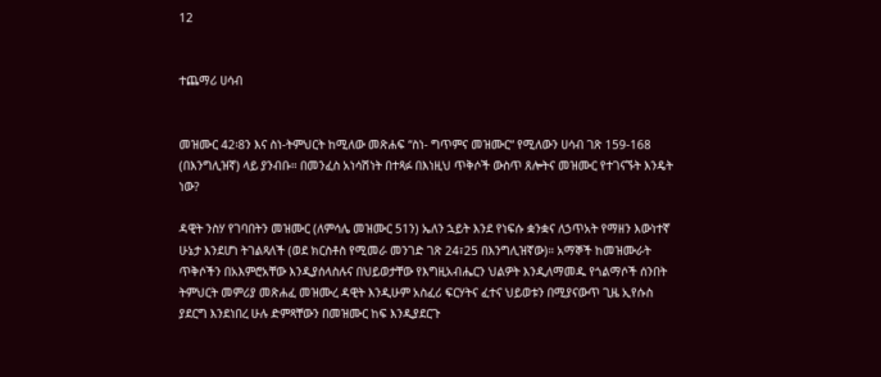12


ተጨማሪ ሀሳብ


መዝሙር 42፡8ን እና ስነ-ትምህርት ከሚለው መጽሐፍ “ስነ- ግጥምና መዝሙር“ የሚለውን ሀሳብ ገጽ 159-168 (በእንግሊዝኛ) ላይ ያንብቡ። በመንፈስ አነሳሽነት በተጻፉ በእነዚህ ጥቅሶች ውስጥ ጸሎትና መዝሙር የተገናኙት እንዴት ነው?

ዳዊት ንስሃ የገባበትን መዝሙር (ለምሳሌ መዝሙር 51ን) ኤለን ኋይት እንደ የነፍሱ ቋንቋና ለኃጥአት የማዘን እውነተኛ ሁኔታ እንደሆነ ትገልጻለች (ወደ ክርስቶስ የሚመራ መንገድ ገጽ 24፣25 በእንግሊዝኛው)። አማኞች ከመዝሙራት ጥቅሶችን በአእምሮአቸው እንዲያሰላስሉና በህይወታቸው የእግዚአብሔርን ህልዎት እንዲለማመዱ የጎልማሶች ሰንበት ትምህርት መምሪያ መጽሐፈ መዝሙረ ዳዊት እንዲሁም አስፈሪ ፍርሃትና ፈተና ህይወቱን በሚያናውጥ ጊዜ ኢየሱስ ያደርግ እንደነበረ ሁሉ ድምጻቸውን በመዝሙር ከፍ እንዲያደርጉ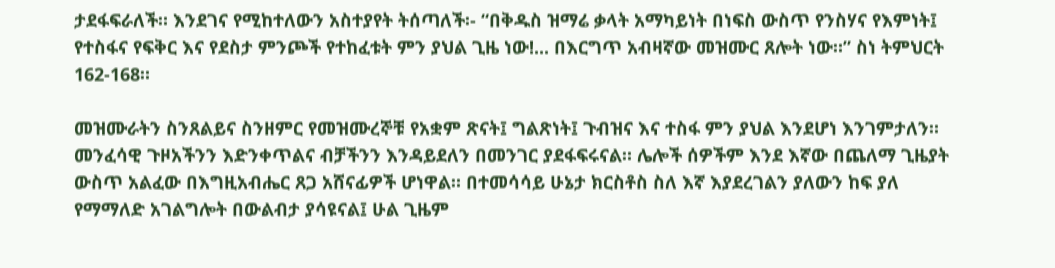ታደፋፍራለች። እንደገና የሚከተለውን አስተያየት ትሰጣለች፡- “በቅዱስ ዝማሬ ቃላት አማካይነት በነፍስ ውስጥ የንስሃና የእምነት፤ የተስፋና የፍቅር እና የደስታ ምንጮች የተከፈቱት ምን ያህል ጊዜ ነው!... በእርግጥ አብዛኛው መዝሙር ጸሎት ነው።” ስነ ትምህርት 162-168።

መዝሙራትን ስንጸልይና ስንዘምር የመዝሙረኞቹ የአቋም ጽናት፤ ግልጽነት፤ ጉብዝና እና ተስፋ ምን ያህል እንደሆነ እንገምታለን። መንፈሳዊ ጉዞአችንን እድንቀጥልና ብቻችንን እንዳይደለን በመንገር ያደፋፍሩናል። ሌሎች ሰዎችም እንደ እኛው በጨለማ ጊዜያት ውስጥ አልፈው በእግዚአብሔር ጸጋ አሸናፊዎች ሆነዋል። በተመሳሳይ ሁኔታ ክርስቶስ ስለ እኛ እያደረገልን ያለውን ከፍ ያለ የማማለድ አገልግሎት በውልብታ ያሳዩናል፤ ሁል ጊዜም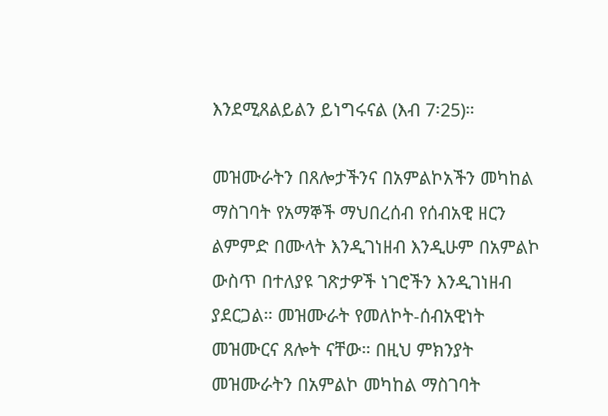እንደሚጸልይልን ይነግሩናል (እብ 7፡25)።

መዝሙራትን በጸሎታችንና በአምልኮአችን መካከል ማስገባት የአማኞች ማህበረሰብ የሰብአዊ ዘርን ልምምድ በሙላት እንዲገነዘብ እንዲሁም በአምልኮ ውስጥ በተለያዩ ገጽታዎች ነገሮችን እንዲገነዘብ ያደርጋል። መዝሙራት የመለኮት-ሰብአዊነት መዝሙርና ጸሎት ናቸው። በዚህ ምክንያት መዝሙራትን በአምልኮ መካከል ማስገባት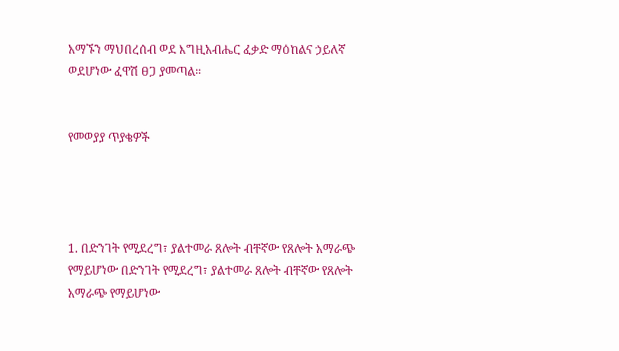አማኙን ማህበረሰብ ወደ እግዚአብሔር ፈቃድ ማዕከልና ኃይለኛ ወደሆነው ፈዋሽ ፀጋ ያመጣል።


የመወያያ ጥያቄዎች




1. በድንገት የሚደረግ፣ ያልተመራ ጸሎት ብቸኛው የጸሎት አማራጭ የማይሆነው በድንገት የሚደረግ፣ ያልተመራ ጸሎት ብቸኛው የጸሎት አማራጭ የማይሆነው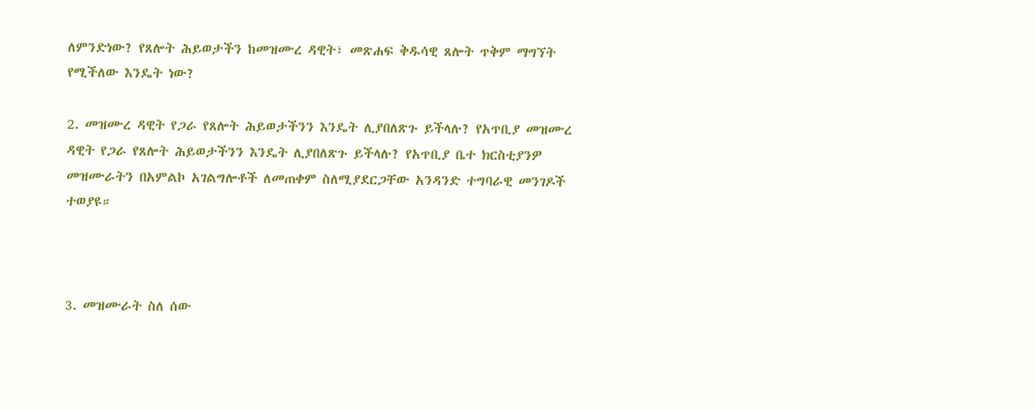ለምንድነው? የጸሎት ሕይወታችን ከመዝሙረ ዳዊት፣ መጽሐፍ ቅዱሳዊ ጸሎት ጥቅም ማግኘት የሚችለው እንዴት ነው?

2. መዝሙረ ዳዊት የጋራ የጸሎት ሕይወታችንን እንዴት ሊያበለጽጉ ይችላሉ? የአጥቢያ መዝሙረ ዳዊት የጋራ የጸሎት ሕይወታችንን እንዴት ሊያበለጽጉ ይችላሉ? የአጥቢያ ቤተ ክርስቲያንዎ መዝሙራትን በአምልኮ አገልግሎቶች ለመጠቀም ስለሚያደርጋቸው አንዳንድ ተግባራዊ መንገዶች ተወያዩ።



3. መዝሙራት ስለ ሰው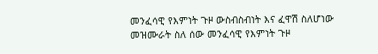መንፈሳዊ የእምነት ጉዞ ውስብስብነት እና ፈዋሽ ስለሆነው መዝሙራት ስለ ሰው መንፈሳዊ የእምነት ጉዞ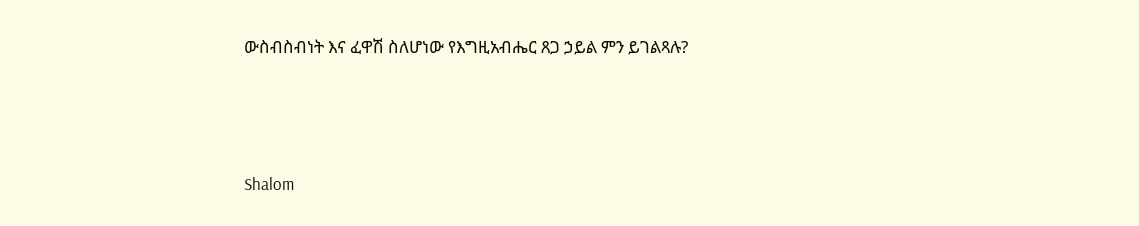ውስብስብነት እና ፈዋሽ ስለሆነው የእግዚአብሔር ጸጋ ኃይል ምን ይገልጻሉ?




Shalom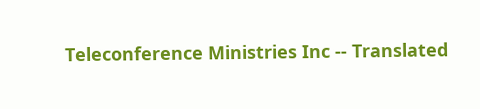Teleconference Ministries Inc -- Translated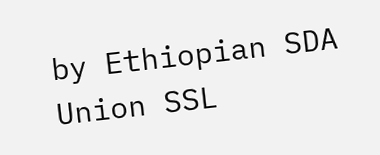by Ethiopian SDA Union SSL